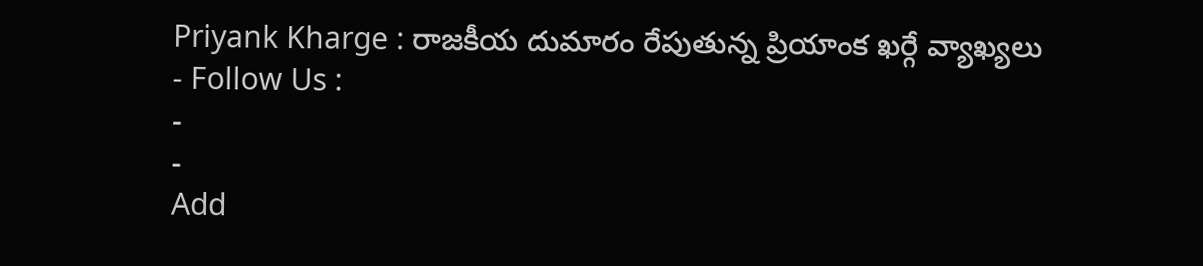Priyank Kharge : రాజకీయ దుమారం రేపుతున్న ప్రియాంక ఖర్గే వ్యాఖ్యలు
- Follow Us :
-
-
Add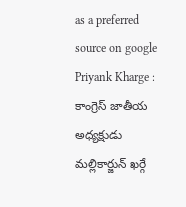as a preferred
source on google
Priyank Kharge : కాంగ్రెస్ జాతీయ అధ్యక్షుడు మల్లికార్జున్ ఖర్గే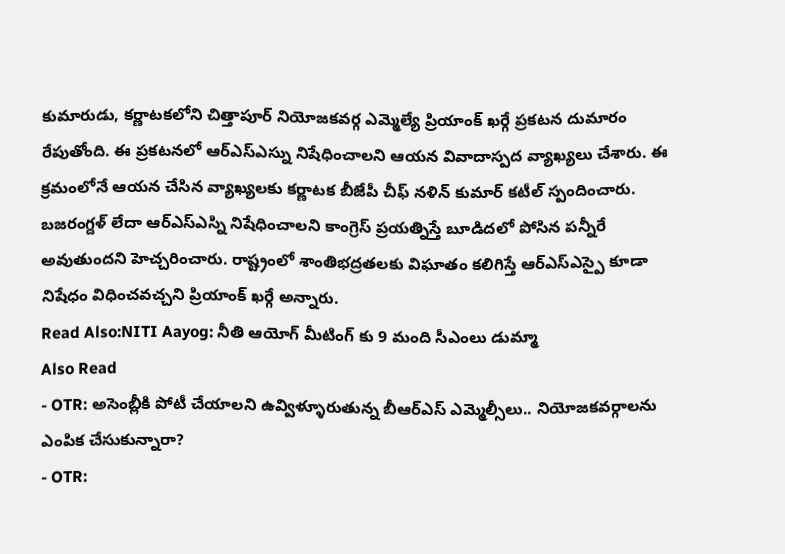కుమారుడు, కర్ణాటకలోని చిత్తాపూర్ నియోజకవర్గ ఎమ్మెల్యే ప్రియాంక్ ఖర్గే ప్రకటన దుమారం రేపుతోంది. ఈ ప్రకటనలో ఆర్ఎస్ఎస్ను నిషేధించాలని ఆయన వివాదాస్పద వ్యాఖ్యలు చేశారు. ఈ క్రమంలోనే ఆయన చేసిన వ్యాఖ్యలకు కర్ణాటక బీజేపీ చీఫ్ నళిన్ కుమార్ కటీల్ స్పందించారు. బజరంగ్దళ్ లేదా ఆర్ఎస్ఎస్ని నిషేధించాలని కాంగ్రెస్ ప్రయత్నిస్తే బూడిదలో పోసిన పన్నీరే అవుతుందని హెచ్చరించారు. రాష్ట్రంలో శాంతిభద్రతలకు విఘాతం కలిగిస్తే ఆర్ఎస్ఎస్పై కూడా నిషేధం విధించవచ్చని ప్రియాంక్ ఖర్గే అన్నారు.
Read Also:NITI Aayog: నీతి ఆయోగ్ మీటింగ్ కు 9 మంది సీఎంలు డుమ్మా
Also Read
- OTR: అసెంబ్లీకి పోటీ చేయాలని ఉవ్విళ్ళూరుతున్న బీఆర్ఎస్ ఎమ్మెల్సీలు.. నియోజకవర్గాలను ఎంపిక చేసుకున్నారా?
- OTR: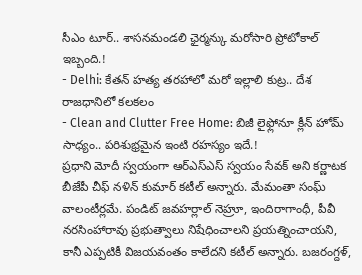సీఎం టూర్.. శాసనమండలి ఛైర్మన్కు మరోసారి ప్రోటోకాల్ ఇబ్బంది.!
- Delhi: కేతన్ హత్య తరహాలో మరో ఇల్లాలి కుట్ర.. దేశ రాజధానిలో కలకలం
- Clean and Clutter Free Home: బిజీ లైఫ్లోనూ క్లీన్ హోమ్ సాధ్యం.. పరిశుభ్రమైన ఇంటి రహస్యం ఇదే.!
ప్రధాని మోదీ స్వయంగా ఆర్ఎస్ఎస్ స్వయం సేవక్ అని కర్ణాటక బీజేపీ చీఫ్ నళిన్ కుమార్ కటీల్ అన్నారు. మేమంతా సంఘ్ వాలంటీర్లమే. పండిట్ జవహర్లాల్ నెహ్రూ, ఇందిరాగాంధీ, పీవీ నరసింహారావు ప్రభుత్వాలు నిషేధించాలని ప్రయత్నించాయని, కానీ ఎప్పటికీ విజయవంతం కాలేదని కటీల్ అన్నారు. బజరంగ్దళ్,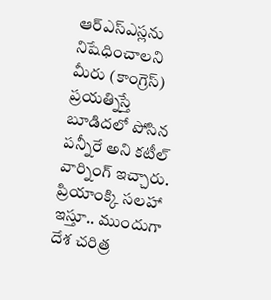ఆర్ఎస్ఎస్లను నిషేధించాలని మీరు (కాంగ్రెస్) ప్రయత్నిస్తే బూడిదలో పోసిన పన్నీరే అని కటీల్ వార్నింగ్ ఇచ్చారు. ప్రియాంక్కి సలహా ఇస్తూ.. ముందుగా దేశ చరిత్ర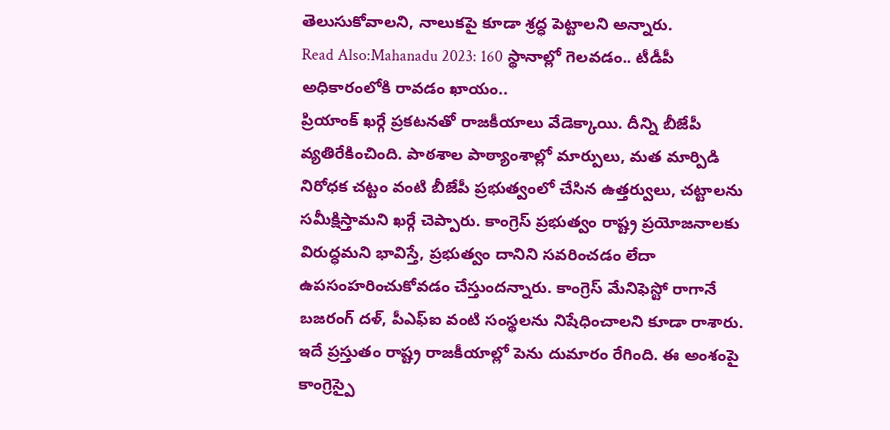తెలుసుకోవాలని, నాలుకపై కూడా శ్రద్ధ పెట్టాలని అన్నారు.
Read Also:Mahanadu 2023: 160 స్థానాల్లో గెలవడం.. టీడీపీ అధికారంలోకి రావడం ఖాయం..
ప్రియాంక్ ఖర్గే ప్రకటనతో రాజకీయాలు వేడెక్కాయి. దీన్ని బీజేపీ వ్యతిరేకించింది. పాఠశాల పాఠ్యాంశాల్లో మార్పులు, మత మార్పిడి నిరోధక చట్టం వంటి బీజేపీ ప్రభుత్వంలో చేసిన ఉత్తర్వులు, చట్టాలను సమీక్షిస్తామని ఖర్గే చెప్పారు. కాంగ్రెస్ ప్రభుత్వం రాష్ట్ర ప్రయోజనాలకు విరుద్ధమని భావిస్తే, ప్రభుత్వం దానిని సవరించడం లేదా ఉపసంహరించుకోవడం చేస్తుందన్నారు. కాంగ్రెస్ మేనిఫెస్టో రాగానే బజరంగ్ దళ్, పీఎఫ్ఐ వంటి సంస్థలను నిషేధించాలని కూడా రాశారు. ఇదే ప్రస్తుతం రాష్ట్ర రాజకీయాల్లో పెను దుమారం రేగింది. ఈ అంశంపై కాంగ్రెస్పై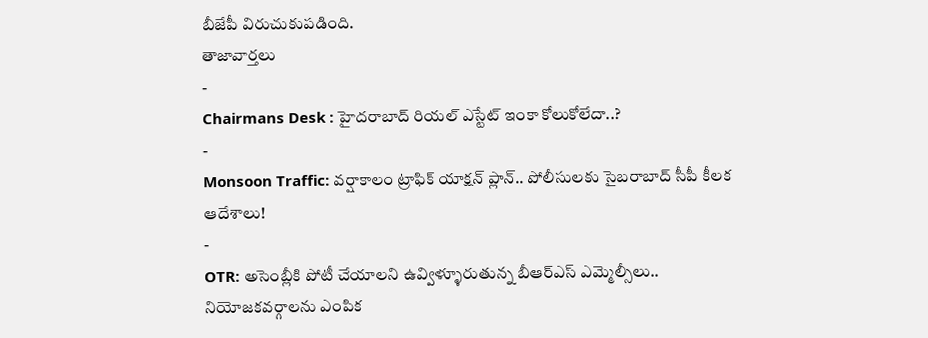బీజేపీ విరుచుకుపడింది.
తాజావార్తలు
-
Chairmans Desk : హైదరాబాద్ రియల్ ఎస్టేట్ ఇంకా కోలుకోలేదా..?
-
Monsoon Traffic: వర్షాకాలం ట్రాఫిక్ యాక్షన్ ప్లాన్.. పోలీసులకు సైబరాబాద్ సీపీ కీలక ఆదేశాలు!
-
OTR: అసెంబ్లీకి పోటీ చేయాలని ఉవ్విళ్ళూరుతున్న బీఆర్ఎస్ ఎమ్మెల్సీలు.. నియోజకవర్గాలను ఎంపిక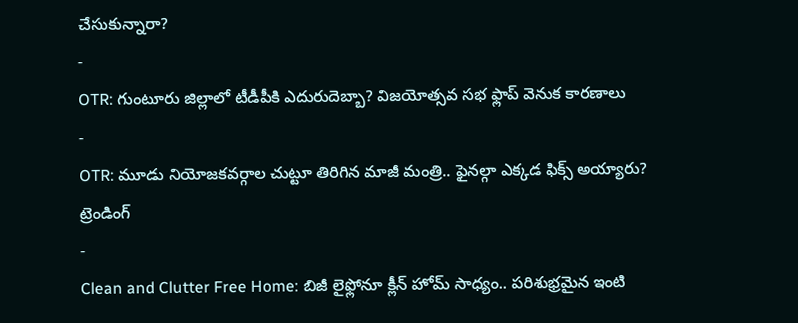చేసుకున్నారా?
-
OTR: గుంటూరు జిల్లాలో టీడీపీకి ఎదురుదెబ్బా? విజయోత్సవ సభ ఫ్లాప్ వెనుక కారణాలు
-
OTR: మూడు నియోజకవర్గాల చుట్టూ తిరిగిన మాజీ మంత్రి.. ఫైనల్గా ఎక్కడ ఫిక్స్ అయ్యారు?
ట్రెండింగ్
-
Clean and Clutter Free Home: బిజీ లైఫ్లోనూ క్లీన్ హోమ్ సాధ్యం.. పరిశుభ్రమైన ఇంటి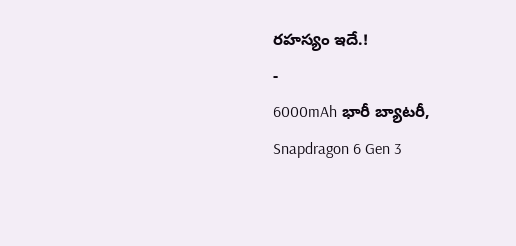రహస్యం ఇదే.!
-
6000mAh భారీ బ్యాటరీ, Snapdragon 6 Gen 3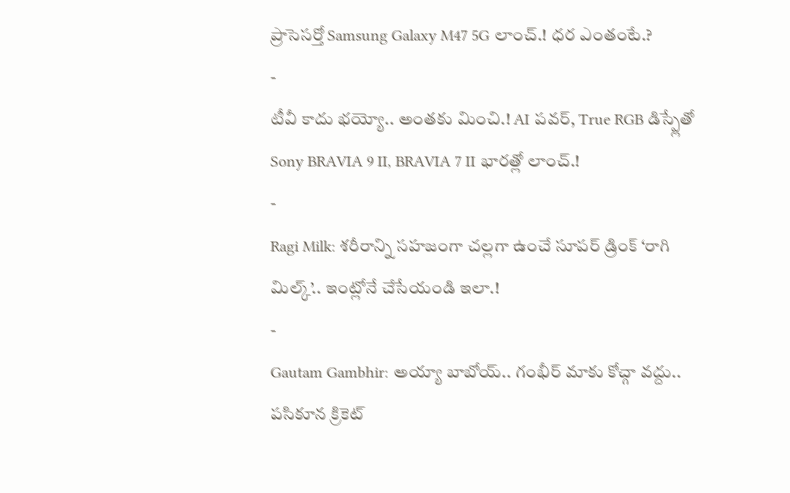ప్రాసెసర్తో Samsung Galaxy M47 5G లాంచ్.! ధర ఎంతంటే.?
-
టీవీ కాదు భయ్యో.. అంతకు మించి.! AI పవర్, True RGB డిస్ప్లేతో Sony BRAVIA 9 II, BRAVIA 7 II భారత్లో లాంచ్.!
-
Ragi Milk: శరీరాన్ని సహజంగా చల్లగా ఉంచే సూపర్ డ్రింక్ ‘రాగి మిల్క్’.. ఇంట్లోనే చేసేయండి ఇలా.!
-
Gautam Gambhir: అయ్యా బాబోయ్.. గంభీర్ మాకు కోచ్గా వద్దు.. పసికూన క్రికెట్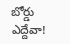బోర్డు ఎద్దేవా!